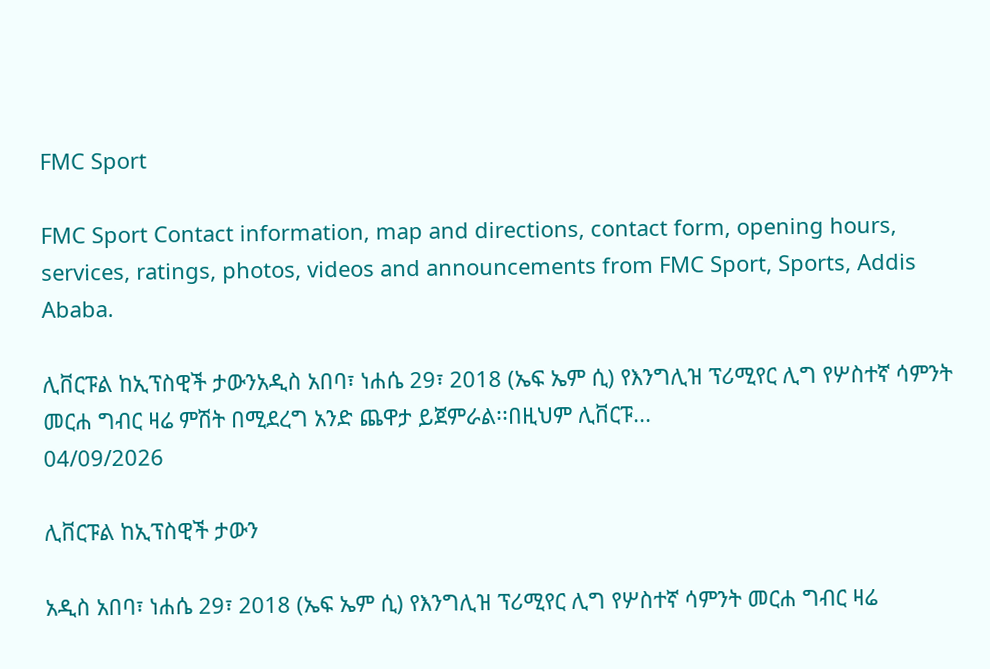FMC Sport

FMC Sport Contact information, map and directions, contact form, opening hours, services, ratings, photos, videos and announcements from FMC Sport, Sports, Addis Ababa.

ሊቨርፑል ከኢፕስዊች ታውንአዲስ አበባ፣ ነሐሴ 29፣ 2018 (ኤፍ ኤም ሲ) የእንግሊዝ ፕሪሚየር ሊግ የሦስተኛ ሳምንት መርሐ ግብር ዛሬ ምሽት በሚደረግ አንድ ጨዋታ ይጀምራል፡፡በዚህም ሊቨርፑ...
04/09/2026

ሊቨርፑል ከኢፕስዊች ታውን

አዲስ አበባ፣ ነሐሴ 29፣ 2018 (ኤፍ ኤም ሲ) የእንግሊዝ ፕሪሚየር ሊግ የሦስተኛ ሳምንት መርሐ ግብር ዛሬ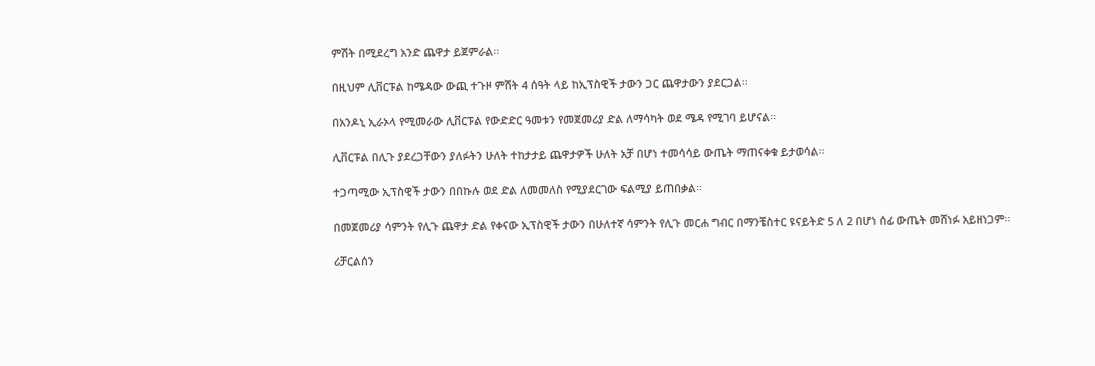ምሽት በሚደረግ አንድ ጨዋታ ይጀምራል፡፡

በዚህም ሊቨርፑል ከሜዳው ውጪ ተጉዞ ምሽት 4 ሰዓት ላይ ከኢፕስዊች ታውን ጋር ጨዋታውን ያደርጋል፡፡

በአንዶኒ ኢራኦላ የሚመራው ሊቨርፑል የውድድር ዓመቱን የመጀመሪያ ድል ለማሳካት ወደ ሜዳ የሚገባ ይሆናል፡፡

ሊቨርፑል በሊጉ ያደረጋቸውን ያለፉትን ሁለት ተከታታይ ጨዋታዎች ሁለት አቻ በሆነ ተመሳሳይ ውጤት ማጠናቀቁ ይታወሳል፡፡

ተጋጣሚው ኢፕስዊች ታውን በበኩሉ ወደ ድል ለመመለስ የሚያደርገው ፍልሚያ ይጠበቃል፡፡

በመጀመሪያ ሳምንት የሊጉ ጨዋታ ድል የቀናው ኢፕስዊች ታውን በሁለተኛ ሳምንት የሊጉ መርሐ ግብር በማንቼስተር ዩናይትድ 5 ለ 2 በሆነ ሰፊ ውጤት መሸነፉ አይዘነጋም፡፡

ሪቻርልሰን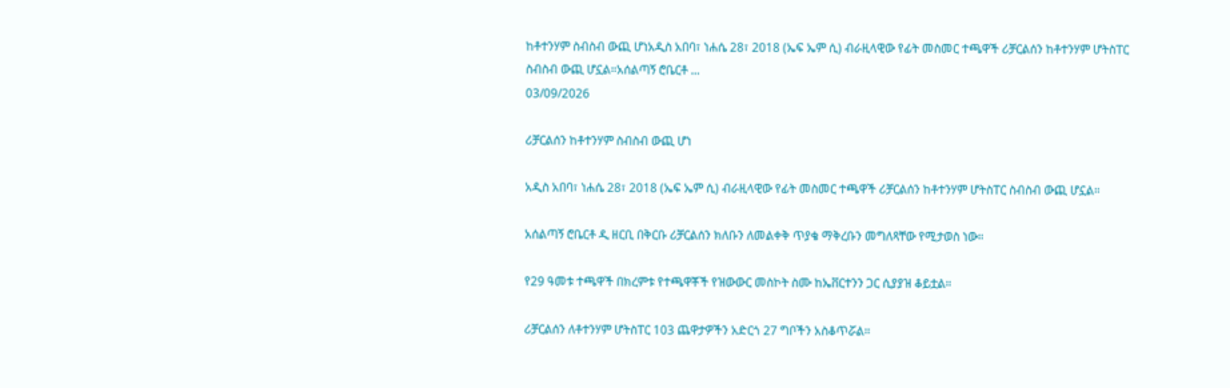ከቶተንሃም ስብስብ ውጪ ሆነአዲስ አበባ፣ ነሐሴ 28፣ 2018 (ኤፍ ኤም ሲ) ብራዚላዊው የፊት መስመር ተጫዋች ሪቻርልሰን ከቶተንሃም ሆትስፐር ስብስብ ውጪ ሆኗል።አሰልጣኝ ሮቤርቶ ...
03/09/2026

ሪቻርልሰን ከቶተንሃም ስብስብ ውጪ ሆነ

አዲስ አበባ፣ ነሐሴ 28፣ 2018 (ኤፍ ኤም ሲ) ብራዚላዊው የፊት መስመር ተጫዋች ሪቻርልሰን ከቶተንሃም ሆትስፐር ስብስብ ውጪ ሆኗል።

አሰልጣኝ ሮቤርቶ ዲ ዘርቢ በቅርቡ ሪቻርልሰን ክለቡን ለመልቀቅ ጥያቄ ማቅረቡን መግለጻቸው የሚታወስ ነው።

የ29 ዓመቱ ተጫዋች በክረምቱ የተጫዋቾች የዝውውር መስኮት ስሙ ከኤቨርተንን ጋር ሲያያዝ ቆይቷል።

ሪቻርልሰን ለቶተንሃም ሆትስፐር 103 ጨዋታዎችን አድርጎ 27 ግቦችን አስቆጥሯል።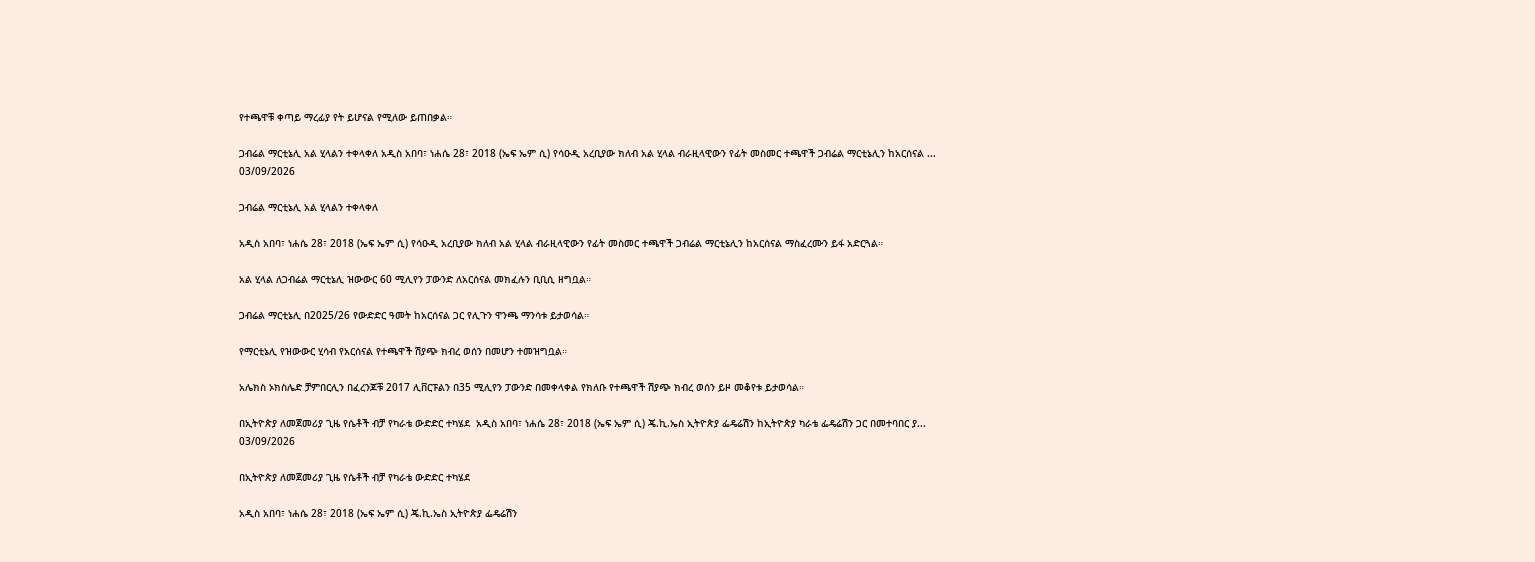የተጫዋቹ ቀጣይ ማረፊያ የት ይሆናል የሚለው ይጠበቃል።

ጋብሬል ማርቲኔሊ አል ሂላልን ተቀላቀለ አዲስ አበባ፣ ነሐሴ 28፣ 2018 (ኤፍ ኤም ሲ) የሳዑዲ አረቢያው ክለብ አል ሂላል ብራዚላዊውን የፊት መስመር ተጫዋች ጋብሬል ማርቲኔሊን ከአርሰናል ...
03/09/2026

ጋብሬል ማርቲኔሊ አል ሂላልን ተቀላቀለ

አዲስ አበባ፣ ነሐሴ 28፣ 2018 (ኤፍ ኤም ሲ) የሳዑዲ አረቢያው ክለብ አል ሂላል ብራዚላዊውን የፊት መስመር ተጫዋች ጋብሬል ማርቲኔሊን ከአርሰናል ማስፈረሙን ይፋ አድርጓል።

አል ሂላል ለጋብሬል ማርቲኔሊ ዝውውር 60 ሚሊየን ፓውንድ ለአርሰናል መክፈሉን ቢቢሲ ዘግቧል።

ጋብሬል ማርቲኔሊ በ2025/26 የውድድር ዓመት ከአርሰናል ጋር የሊጉን ዋንጫ ማንሳቱ ይታወሳል።

የማርቲኔሊ የዝውውር ሂሳብ የአርሰናል የተጫዋች ሽያጭ ክብረ ወሰን በመሆን ተመዝግቧል።

አሌክስ ኦክስሌድ ቻምበርሊን በፈረንጆቹ 2017 ሊቨርፑልን በ35 ሚሊየን ፓውንድ በመቀላቀል የክለቡ የተጫዋች ሽያጭ ክብረ ወሰን ይዞ መቆየቱ ይታወሳል።

በኢትዮጵያ ለመጀመሪያ ጊዜ የሴቶች ብቻ የካራቴ ውድድር ተካሄደ  አዲስ አበባ፣ ነሐሴ 28፣ 2018 (ኤፍ ኤም ሲ) ጄ.ኪ.ኤስ ኢትዮጵያ ፌዴሬሽን ከኢትዮጵያ ካራቴ ፌዴሬሽን ጋር በመተባበር ያ...
03/09/2026

በኢትዮጵያ ለመጀመሪያ ጊዜ የሴቶች ብቻ የካራቴ ውድድር ተካሄደ

አዲስ አበባ፣ ነሐሴ 28፣ 2018 (ኤፍ ኤም ሲ) ጄ.ኪ.ኤስ ኢትዮጵያ ፌዴሬሽን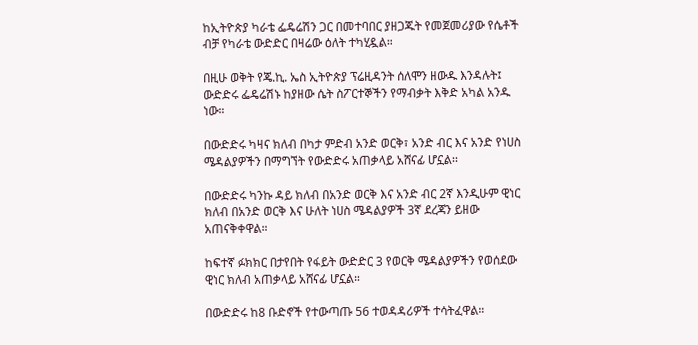ከኢትዮጵያ ካራቴ ፌዴሬሽን ጋር በመተባበር ያዘጋጁት የመጀመሪያው የሴቶች ብቻ የካራቴ ውድድር በዛሬው ዕለት ተካሂዷል።

በዚሁ ወቅት የጄ.ኪ. ኤስ ኢትዮጵያ ፕሬዚዳንት ሰለሞን ዘውዱ እንዳሉት፤ ውድድሩ ፌዴሬሽኑ ከያዘው ሴት ስፖርተኞችን የማብቃት እቅድ አካል አንዱ ነው።

በውድድሩ ካዛና ክለብ በካታ ምድብ አንድ ወርቅ፣ አንድ ብር እና አንድ የነሀስ ሜዳልያዎችን በማግኘት የውድድሩ አጠቃላይ አሸናፊ ሆኗል፡፡

በውድድሩ ካንኩ ዳይ ክለብ በአንድ ወርቅ እና አንድ ብር 2ኛ እንዲሁም ዊነር ክለብ በአንድ ወርቅ እና ሁለት ነሀስ ሜዳልያዎች 3ኛ ደረጃን ይዘው አጠናቅቀዋል።

ከፍተኛ ፉክክር በታየበት የፋይት ውድድር 3 የወርቅ ሜዳልያዎችን የወሰደው ዊነር ክለብ አጠቃላይ አሸናፊ ሆኗል።

በውድድሩ ከ8 ቡድኖች የተውጣጡ 56 ተወዳዳሪዎች ተሳትፈዋል።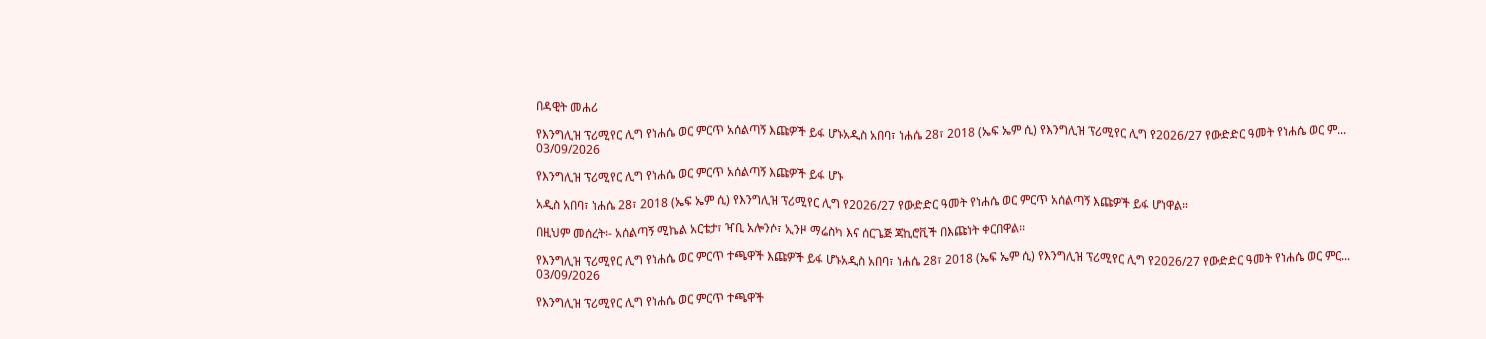በዳዊት መሐሪ

የእንግሊዝ ፕሪሚየር ሊግ የነሐሴ ወር ምርጥ አሰልጣኝ እጩዎች ይፋ ሆኑአዲስ አበባ፣ ነሐሴ 28፣ 2018 (ኤፍ ኤም ሲ) የእንግሊዝ ፕሪሚየር ሊግ የ2026/27 የውድድር ዓመት የነሐሴ ወር ም...
03/09/2026

የእንግሊዝ ፕሪሚየር ሊግ የነሐሴ ወር ምርጥ አሰልጣኝ እጩዎች ይፋ ሆኑ

አዲስ አበባ፣ ነሐሴ 28፣ 2018 (ኤፍ ኤም ሲ) የእንግሊዝ ፕሪሚየር ሊግ የ2026/27 የውድድር ዓመት የነሐሴ ወር ምርጥ አሰልጣኝ እጩዎች ይፋ ሆነዋል።

በዚህም መሰረት፡- አሰልጣኝ ሚኬል አርቴታ፣ ዣቢ አሎንሶ፣ ኢንዞ ማሬስካ እና ሰርጌጅ ጃኪሮቪች በእጩነት ቀርበዋል፡፡

የእንግሊዝ ፕሪሚየር ሊግ የነሐሴ ወር ምርጥ ተጫዋች እጩዎች ይፋ ሆኑአዲስ አበባ፣ ነሐሴ 28፣ 2018 (ኤፍ ኤም ሲ) የእንግሊዝ ፕሪሚየር ሊግ የ2026/27 የውድድር ዓመት የነሐሴ ወር ምር...
03/09/2026

የእንግሊዝ ፕሪሚየር ሊግ የነሐሴ ወር ምርጥ ተጫዋች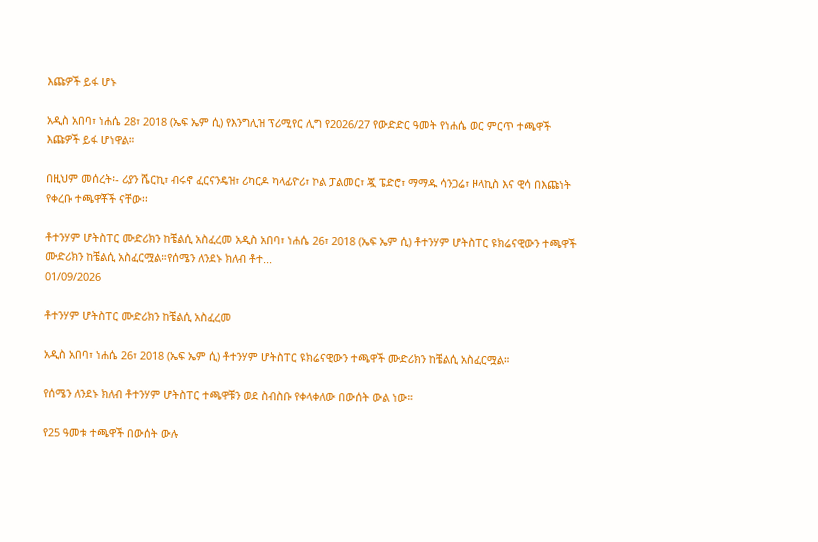እጩዎች ይፋ ሆኑ

አዲስ አበባ፣ ነሐሴ 28፣ 2018 (ኤፍ ኤም ሲ) የእንግሊዝ ፕሪሚየር ሊግ የ2026/27 የውድድር ዓመት የነሐሴ ወር ምርጥ ተጫዋች እጩዎች ይፋ ሆነዋል።

በዚህም መሰረት፡- ሪያን ሼርኪ፣ ብሩኖ ፈርናንዴዝ፣ ሪካርዶ ካላፊዮሪ፣ ኮል ፓልመር፣ ጇ ፔድሮ፣ ማማዱ ሳንጋሬ፣ ዞላኪስ እና ዊሳ በእጩነት የቀረቡ ተጫዋቾች ናቸው፡፡

ቶተንሃም ሆትስፐር ሙድሪክን ከቼልሲ አስፈረመ አዲስ አበባ፣ ነሐሴ 26፣ 2018 (ኤፍ ኤም ሲ) ቶተንሃም ሆትስፐር ዩክሬናዊውን ተጫዋች ሙድሪክን ከቼልሲ አስፈርሟል።የሰሜን ለንደኑ ክለብ ቶተ...
01/09/2026

ቶተንሃም ሆትስፐር ሙድሪክን ከቼልሲ አስፈረመ

አዲስ አበባ፣ ነሐሴ 26፣ 2018 (ኤፍ ኤም ሲ) ቶተንሃም ሆትስፐር ዩክሬናዊውን ተጫዋች ሙድሪክን ከቼልሲ አስፈርሟል።

የሰሜን ለንደኑ ክለብ ቶተንሃም ሆትስፐር ተጫዋቹን ወደ ስብስቡ የቀላቀለው በውሰት ውል ነው።

የ25 ዓመቱ ተጫዋች በውሰት ውሉ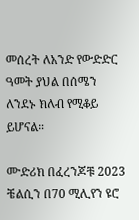መሰረት ለአንድ የውድድር ዓመት ያህል በሰሜን ለንደኑ ክለብ የሚቆይ ይሆናል።

ሙድሪክ በፈረንጆቹ 2023 ቼልሲን በ70 ሚሊየን ዩሮ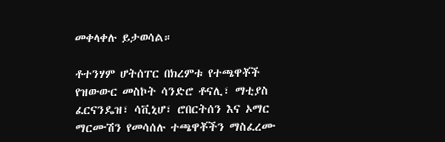መቀላቀሉ ይታወሳል።

ቶተንሃም ሆትሰፐር በክረምቱ የተጫዋቾች የዝውውር መስኮት ሳንድሮ ቶናሊ፣ ማቲያስ ፈርናንዴዝ፣ ሳቪኒሆ፣ ሮበርትሰን እና ኦማር ማርሙሽን የመሳሰሉ ተጫዋቾችን ማስፈረሙ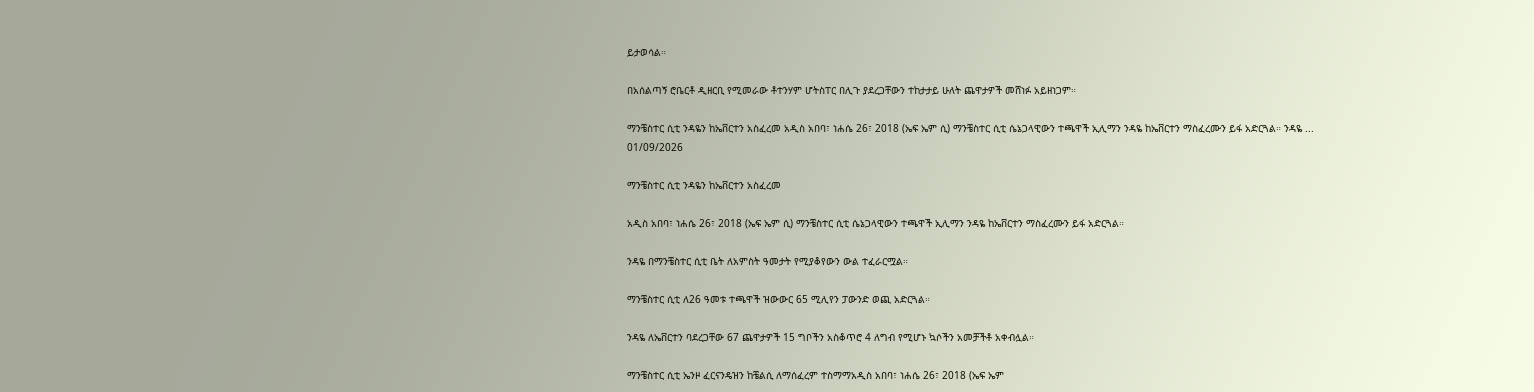ይታወሳል።

በአሰልጣኝ ሮቤርቶ ዲዘርቢ የሚመራው ቶተንሃም ሆትስፐር በሊጉ ያደረጋቸውን ተከታታይ ሁለት ጨዋታዎች መሸነፉ አይዘነጋም።

ማንቼስተር ሲቲ ንዳዬን ከኤቨርተን አስፈረመ አዲስ አበባ፣ ነሐሴ 26፣ 2018 (ኤፍ ኤም ሲ) ማንቼስተር ሲቲ ሴኔጋላዊውን ተጫዋች ኢሊማን ንዳዬ ከኤቨርተን ማስፈረሙን ይፋ አድርጓል። ንዳዬ ...
01/09/2026

ማንቼስተር ሲቲ ንዳዬን ከኤቨርተን አስፈረመ

አዲስ አበባ፣ ነሐሴ 26፣ 2018 (ኤፍ ኤም ሲ) ማንቼስተር ሲቲ ሴኔጋላዊውን ተጫዋች ኢሊማን ንዳዬ ከኤቨርተን ማስፈረሙን ይፋ አድርጓል።

ንዳዬ በማንቼስተር ሲቲ ቤት ለአምስት ዓመታት የሚያቆየውን ውል ተፈራርሟል።

ማንቼስተር ሲቲ ለ26 ዓመቱ ተጫዋች ዝውውር 65 ሚሊየን ፓውንድ ወጪ አድርጓል።

ንዳዬ ለኤቨርተን ባደረጋቸው 67 ጨዋታዎች 15 ግቦችን አስቆጥሮ 4 ለግብ የሚሆኑ ኳሶችን አመቻችቶ አቀብሏል።

ማንቼስተር ሲቲ ኤንዞ ፈርናንዴዝን ከቼልሲ ለማሰፈረም ተስማማአዲስ አበባ፣ ነሐሴ 26፣ 2018 (ኤፍ ኤም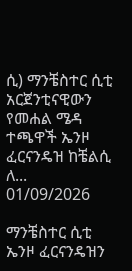ሲ) ማንቼስተር ሲቲ አርጀንቲናዊውን የመሐል ሜዳ ተጫዋች ኤንዞ ፈርናንዴዝ ከቼልሲ ለ...
01/09/2026

ማንቼስተር ሲቲ ኤንዞ ፈርናንዴዝን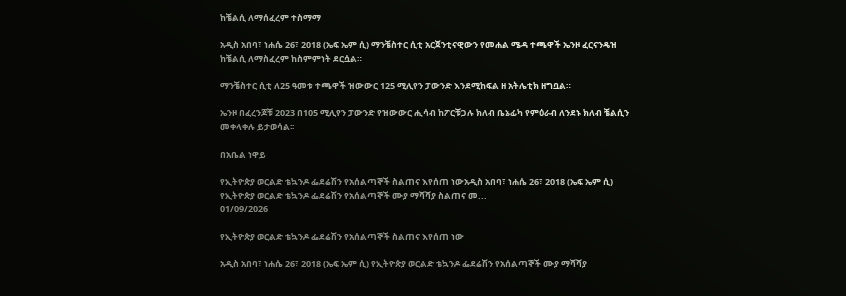ከቼልሲ ለማሰፈረም ተስማማ

አዲስ አበባ፣ ነሐሴ 26፣ 2018 (ኤፍ ኤም ሲ) ማንቼስተር ሲቲ አርጀንቲናዊውን የመሐል ሜዳ ተጫዋች ኤንዞ ፈርናንዴዝ ከቼልሲ ለማስፈረም ከስምምነት ደርሷል።

ማንቼስተር ሲቲ ለ25 ዓመቱ ተጫዋች ዝውውር 125 ሚሊየን ፓውንድ እንደሚከፍል ዘ አትሌቲክ ዘግቧል።

ኤንዞ በፈረንጆቹ 2023 በ105 ሚሊየን ፓውንድ የዝውውር ሒሳብ ከፖርቹጋሉ ክለብ ቤኔፊካ የምዕራብ ለንደኑ ክለብ ቼልሲን መቀላቀሉ ይታወሳል፡፡

በአቤል ነዋይ

የኢትዮጵያ ወርልድ ቴኳንዶ ፌደሬሽን የአሰልጣኞች ስልጠና እየሰጠ ነውአዲስ አበባ፣ ነሐሴ 26፣ 2018 (ኤፍ ኤም ሲ) የኢትዮጵያ ወርልድ ቴኳንዶ ፌደሬሽን የአሰልጣኞች ሙያ ማሻሻያ ስልጠና መ...
01/09/2026

የኢትዮጵያ ወርልድ ቴኳንዶ ፌደሬሽን የአሰልጣኞች ስልጠና እየሰጠ ነው

አዲስ አበባ፣ ነሐሴ 26፣ 2018 (ኤፍ ኤም ሲ) የኢትዮጵያ ወርልድ ቴኳንዶ ፌደሬሽን የአሰልጣኞች ሙያ ማሻሻያ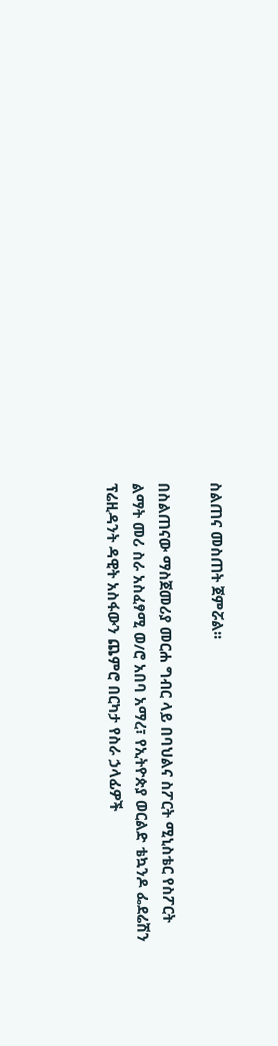ስልጠና መስጠት ጀምሯል፡፡

በስልጠናው ማስጀመሪያ መርሐ ግብር ላይ በባህልና ስፖርት ሚኒስቴር የስፖርት ልማት መሪ ስራ አስፈፃሚ ወ/ሮ አበባ አማረ፣ የኢትዮጵያ ወርልድ ቴኳንዶ ፌደሬሽን ፕሬዚዳንት ዳዊት አስፋውን ጨምሮ በርካታ የስራ ኃላፊዎች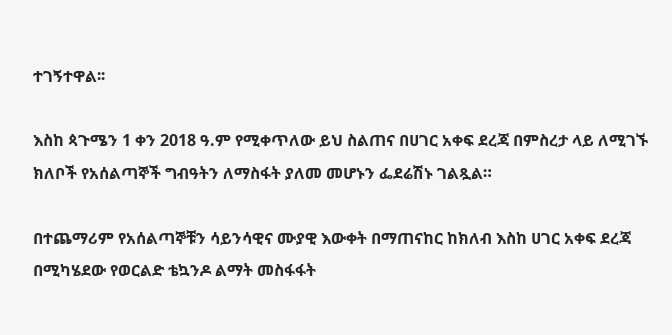ተገኝተዋል፡፡

እስከ ጳጉሜን 1 ቀን 2018 ዓ.ም የሚቀጥለው ይህ ስልጠና በሀገር አቀፍ ደረጃ በምስረታ ላይ ለሚገኙ ክለቦች የአሰልጣኞች ግብዓትን ለማስፋት ያለመ መሆኑን ፌደሬሽኑ ገልጿል።

በተጨማሪም የአሰልጣኞቹን ሳይንሳዊና ሙያዊ እውቀት በማጠናከር ከክለብ እስከ ሀገር አቀፍ ደረጃ በሚካሄደው የወርልድ ቴኳንዶ ልማት መስፋፋት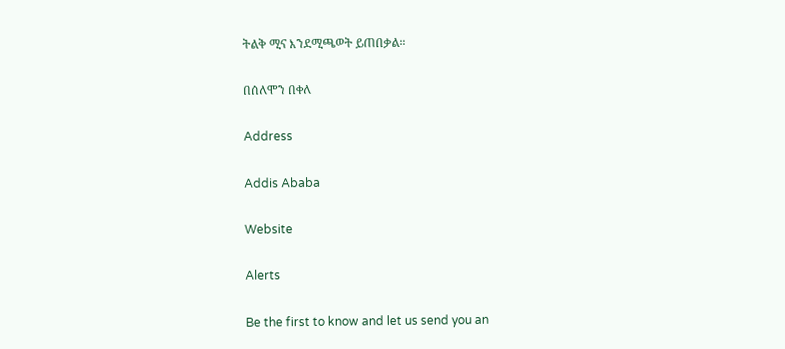ትልቅ ሚና እንደሚጫወት ይጠበቃል።

በሰለሞን በቀለ

Address

Addis Ababa

Website

Alerts

Be the first to know and let us send you an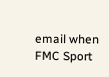email when FMC Sport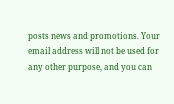posts news and promotions. Your email address will not be used for any other purpose, and you can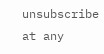unsubscribe at any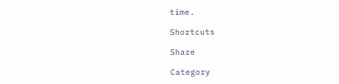time.

Shortcuts

Share

Category